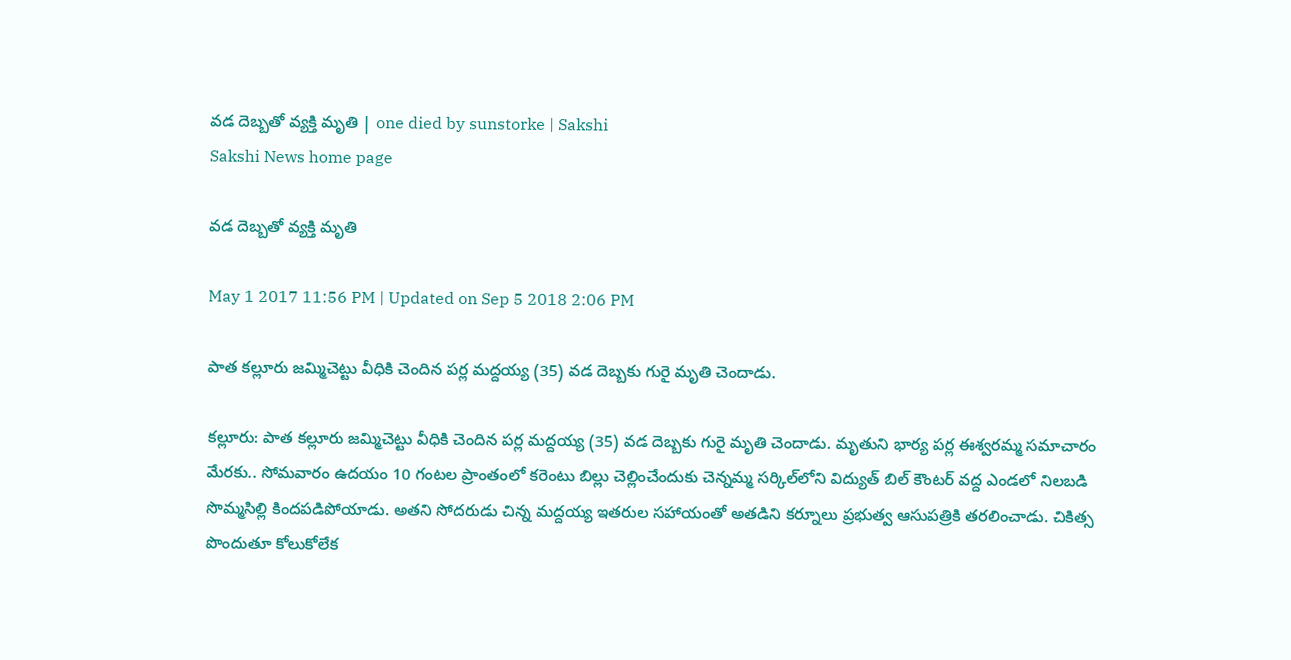వడ దెబ్బతో వ్యక్తి మృతి | one died by sunstorke | Sakshi
Sakshi News home page

వడ దెబ్బతో వ్యక్తి మృతి

May 1 2017 11:56 PM | Updated on Sep 5 2018 2:06 PM

పాత కల్లూరు జమ్మిచెట్టు వీధికి చెందిన పర్ల మద్దయ్య (35) వడ దెబ్బకు గురై మృతి చెందాడు.

కల్లూరు: పాత కల్లూరు జమ్మిచెట్టు వీధికి చెందిన పర్ల మద్దయ్య (35) వడ దెబ్బకు గురై మృతి చెందాడు. మృతుని భార్య పర్ల ఈశ్వరమ్మ సమాచారం మేరకు.. సోమవారం ఉదయం 10 గంటల ప్రాంతంలో కరెంటు బిల్లు చెల్లించేందుకు చెన్నమ్మ సర్కిల్‌లోని విద్యుత్‌ బిల్‌ కౌంటర్‌ వద్ద ఎండలో నిలబడి సొమ్మసిల్లి కిందపడిపోయాడు. అతని సోదరుడు చిన్న మద్దయ్య ఇతరుల సహాయంతో అతడిని కర్నూలు ప్రభుత్వ ఆసుపత్రికి తరలించాడు. చికిత్స పొందుతూ కోలుకోలేక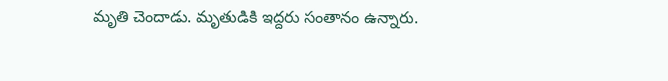మృతి చెందాడు. మృతుడికి ఇద్దరు సంతానం ఉన్నారు.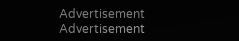Advertisement
Advertisement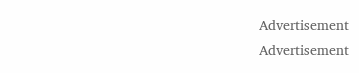Advertisement
Advertisement